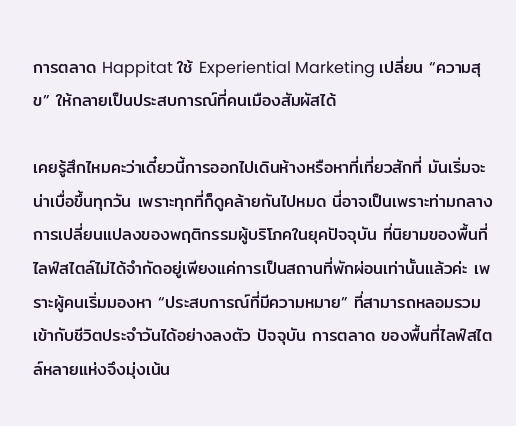การตลาด Happitat ใช้ Experiential Marketing เปลี่ยน “ความสุข” ให้กลายเป็นประสบการณ์ที่คนเมืองสัมผัสได้

เคยรู้สึกไหมคะว่าเดี๋ยวนี้การออกไปเดินห้างหรือหาที่เที่ยวสักที่ มันเริ่มจะน่าเบื่อขึ้นทุกวัน เพราะทุกที่ก็ดูคล้ายกันไปหมด นี่อาจเป็นเพราะท่ามกลางการเปลี่ยนแปลงของพฤติกรรมผู้บริโภคในยุคปัจจุบัน ที่นิยามของพื้นที่ไลฟ์สไตล์ไม่ได้จำกัดอยู่เพียงแค่การเป็นสถานที่พักผ่อนเท่านั้นแล้วค่ะ เพราะผู้คนเริ่มมองหา “ประสบการณ์ที่มีความหมาย” ที่สามารถหลอมรวมเข้ากับชีวิตประจำวันได้อย่างลงตัว ปัจจุบัน การตลาด ของพื้นที่ไลฟ์สไตล์หลายแห่งจึงมุ่งเน้น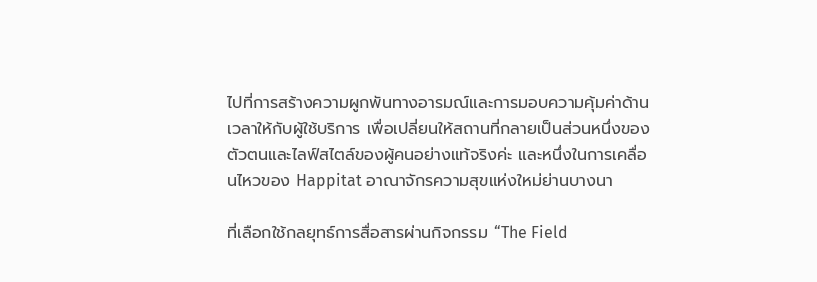ไปที่การสร้างความผูกพันทางอารมณ์และการมอบความคุ้มค่าด้านเวลาให้กับผู้ใช้บริการ เพื่อเปลี่ยนให้สถานที่กลายเป็นส่วนหนึ่งของตัวตนและไลฟ์สไตล์ของผู้คนอย่างแท้จริงค่ะ และหนึ่งในการเคลื่อนไหวของ Happitat อาณาจักรความสุขแห่งใหม่ย่านบางนา

ที่เลือกใช้กลยุทธ์การสื่อสารผ่านกิจกรรม “The Field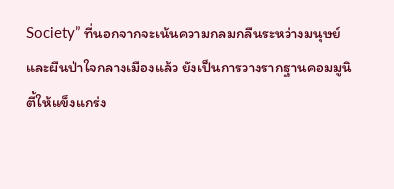Society” ที่นอกจากจะเน้นความกลมกลืนระหว่างมนุษย์และผืนป่าใจกลางเมืองแล้ว ยังเป็นการวางรากฐานคอมมูนิตี้ให้แข็งแกร่ง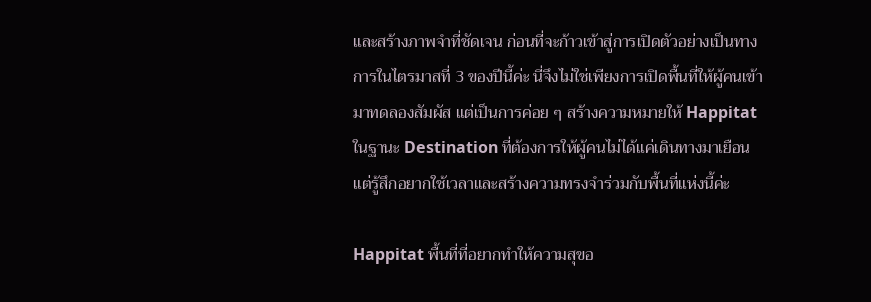และสร้างภาพจำที่ชัดเจน ก่อนที่จะก้าวเข้าสู่การเปิดตัวอย่างเป็นทางการในไตรมาสที่ 3 ของปีนี้ค่ะ นี่จึงไม่ใช่เพียงการเปิดพื้นที่ให้ผู้คนเข้ามาทดลองสัมผัส แต่เป็นการค่อย ๆ สร้างความหมายให้ Happitat ในฐานะ Destination ที่ต้องการให้ผู้คนไม่ได้แค่เดินทางมาเยือน แต่รู้สึกอยากใช้เวลาและสร้างความทรงจำร่วมกับพื้นที่แห่งนี้ค่ะ

Happitat พื้นที่ที่อยากทำให้ความสุขอ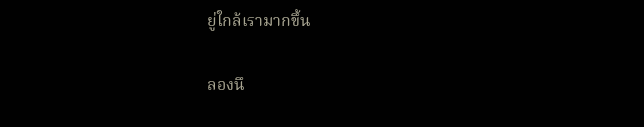ยู่ใกล้เรามากขึ้น

ลองนึ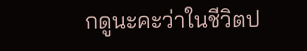กดูนะคะว่าในชีวิตป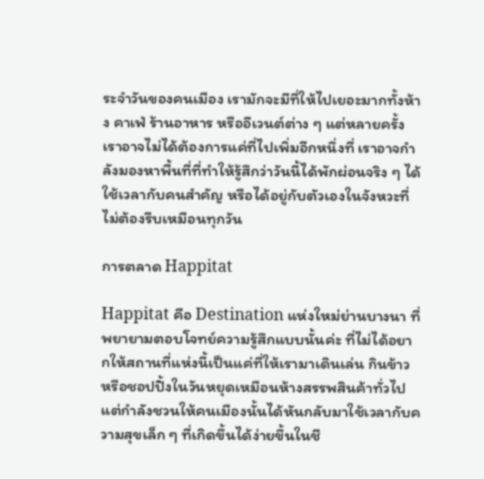ระจำวันของคนเมือง เรามักจะมีที่ให้ไปเยอะมากทั้งห้าง คาเฟ่ ร้านอาหาร หรืออีเวนต์ต่าง ๆ แต่หลายครั้งเราอาจไม่ได้ต้องการแค่ที่ไปเพิ่มอีกหนึ่งที่ เราอาจกำลังมองหาพื้นที่ที่ทำให้รู้สึกว่าวันนี้ได้พักผ่อนจริง ๆ ได้ใช้เวลากับคนสำคัญ หรือได้อยู่กับตัวเองในจังหวะที่ไม่ต้องรีบเหมือนทุกวัน

การตลาด Happitat

Happitat คือ Destination แห่งใหม่ย่านบางนา ที่พยายามตอบโจทย์ความรู้สึกแบบนั้นค่ะ ที่ไม่ได้อยากให้สถานที่แห่งนี้เป็นแค่ที่ให้เรามาเดินเล่น กินข้าว หรือชอปปิ้งในวันหยุดเหมือนห้างสรรพสินค้าทั่วไป แต่กำลังชวนให้คนเมืองนั้นได้หันกลับมาใช้เวลากับความสุขเล็ก ๆ ที่เกิดขึ้นได้ง่ายขึ้นในชี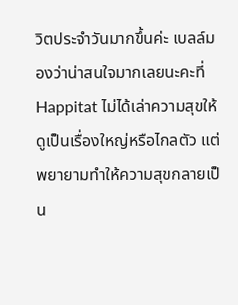วิตประจำวันมากขึ้นค่ะ เบลล์มองว่าน่าสนใจมากเลยนะคะที่ Happitat ไม่ได้เล่าความสุขให้ดูเป็นเรื่องใหญ่หรือไกลตัว แต่พยายามทำให้ความสุขกลายเป็น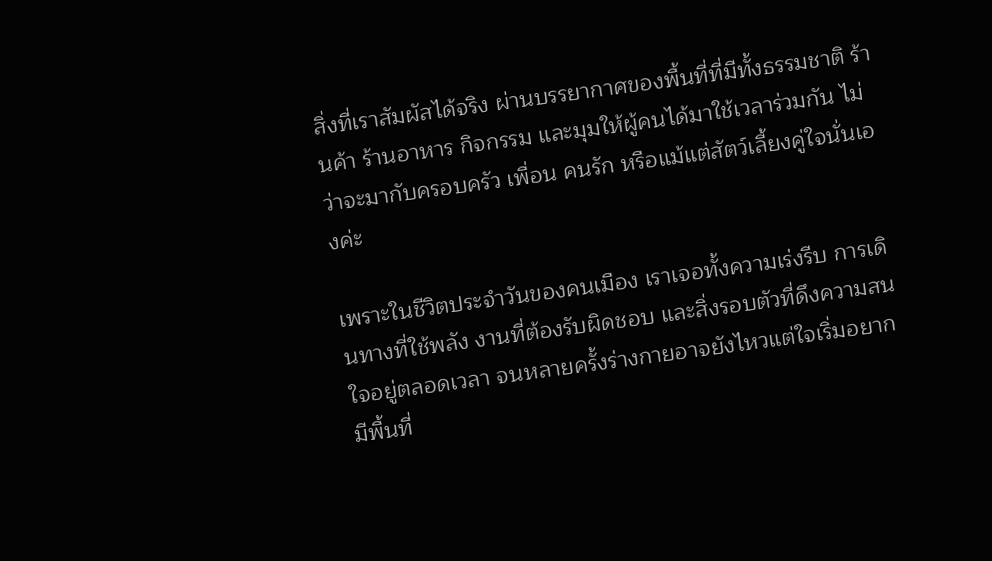สิ่งที่เราสัมผัสได้จริง ผ่านบรรยากาศของพื้นที่ที่มีทั้งธรรมชาติ ร้านค้า ร้านอาหาร กิจกรรม และมุมให้ผู้คนได้มาใช้เวลาร่วมกัน ไม่ว่าจะมากับครอบครัว เพื่อน คนรัก หรือแม้แต่สัตว์เลี้ยงคู่ใจนั่นเองค่ะ

เพราะในชีวิตประจำวันของคนเมือง เราเจอทั้งความเร่งรีบ การเดินทางที่ใช้พลัง งานที่ต้องรับผิดชอบ และสิ่งรอบตัวที่ดึงความสนใจอยู่ตลอดเวลา จนหลายครั้งร่างกายอาจยังไหวแต่ใจเริ่มอยากมีพื้นที่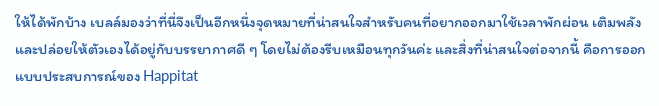ให้ได้พักบ้าง เบลล์มองว่าที่นี่จึงเป็นอีกหนึ่งจุดหมายที่น่าสนใจสำหรับคนที่อยากออกมาใช้เวลาพักผ่อน เติมพลัง และปล่อยให้ตัวเองได้อยู่กับบรรยากาศดี ๆ โดยไม่ต้องรีบเหมือนทุกวันค่ะ และสิ่งที่น่าสนใจต่อจากนี้ คือการออกแบบประสบการณ์ของ Happitat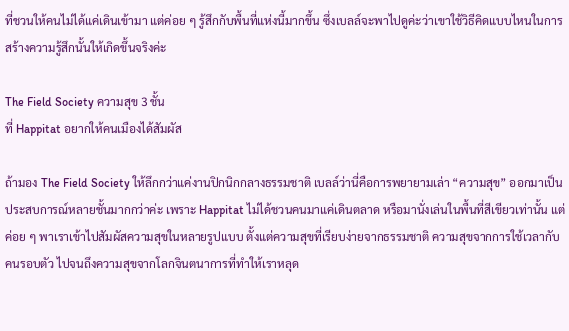ที่ชวนให้คนไม่ได้แค่เดินเข้ามา แต่ค่อย ๆ รู้สึกกับพื้นที่แห่งนี้มากขึ้น ซึ่งเบลล์จะพาไปดูค่ะว่าเขาใช้วิธีคิดแบบไหนในการสร้างความรู้สึกนั้นให้เกิดขึ้นจริงค่ะ

The Field Society ความสุข 3 ชั้น
ที่ Happitat อยากให้คนเมืองได้สัมผัส

ถ้ามอง The Field Society ให้ลึกกว่าแค่งานปิกนิกกลางธรรมชาติ เบลล์ว่านี่คือการพยายามเล่า “ความสุข” ออกมาเป็นประสบการณ์หลายชั้นมากกว่าค่ะ เพราะ Happitat ไม่ได้ชวนคนมาแค่เดินตลาด หรือมานั่งเล่นในพื้นที่สีเขียวเท่านั้น แต่ค่อย ๆ พาเราเข้าไปสัมผัสความสุขในหลายรูปแบบ ตั้งแต่ความสุขที่เรียบง่ายจากธรรมชาติ ความสุขจากการใช้เวลากับคนรอบตัว ไปจนถึงความสุขจากโลกจินตนาการที่ทำให้เราหลุด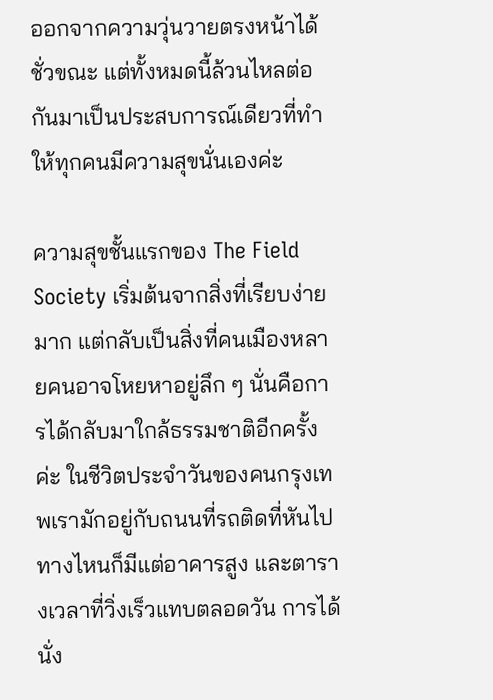ออกจากความวุ่นวายตรงหน้าได้ชั่วขณะ แต่ทั้งหมดนี้ล้วนไหลต่อกันมาเป็นประสบการณ์เดียวที่ทำให้ทุกคนมีความสุขนั่นเองค่ะ

ความสุขชั้นแรกของ The Field Society เริ่มต้นจากสิ่งที่เรียบง่ายมาก แต่กลับเป็นสิ่งที่คนเมืองหลายคนอาจโหยหาอยู่ลึก ๆ นั่นคือการได้กลับมาใกล้ธรรมชาติอีกครั้งค่ะ ในชีวิตประจำวันของคนกรุงเทพเรามักอยู่กับถนนที่รถติดที่หันไปทางไหนก็มีแต่อาคารสูง และตารางเวลาที่วิ่งเร็วแทบตลอดวัน การได้นั่ง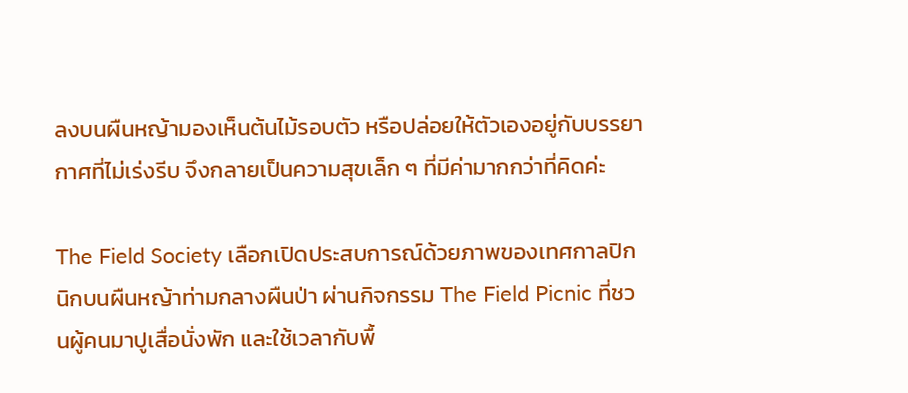ลงบนผืนหญ้ามองเห็นต้นไม้รอบตัว หรือปล่อยให้ตัวเองอยู่กับบรรยากาศที่ไม่เร่งรีบ จึงกลายเป็นความสุขเล็ก ๆ ที่มีค่ามากกว่าที่คิดค่ะ

The Field Society เลือกเปิดประสบการณ์ด้วยภาพของเทศกาลปิกนิกบนผืนหญ้าท่ามกลางผืนป่า ผ่านกิจกรรม The Field Picnic ที่ชวนผู้คนมาปูเสื่อนั่งพัก และใช้เวลากับพื้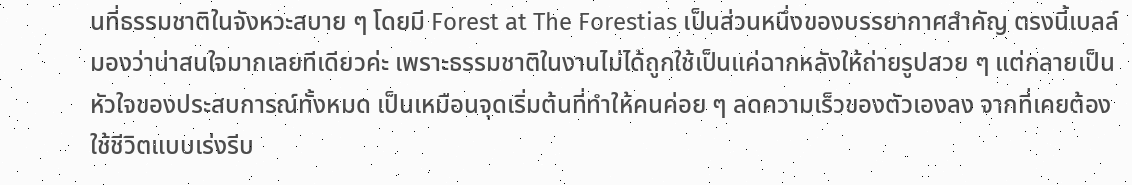นที่ธรรมชาติในจังหวะสบาย ๆ โดยมี Forest at The Forestias เป็นส่วนหนึ่งของบรรยากาศสำคัญ ตรงนี้เบลล์มองว่าน่าสนใจมากเลยทีเดียวค่ะ เพราะธรรมชาติในงานไม่ได้ถูกใช้เป็นแค่ฉากหลังให้ถ่ายรูปสวย ๆ แต่กลายเป็นหัวใจของประสบการณ์ทั้งหมด เป็นเหมือนจุดเริ่มต้นที่ทำให้คนค่อย ๆ ลดความเร็วของตัวเองลง จากที่เคยต้องใช้ชีวิตแบบเร่งรีบ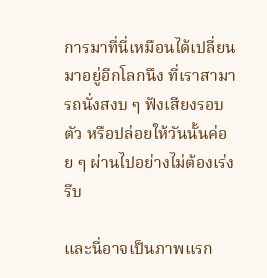การมาที่นี่เหมือนได้เปลี่ยนมาอยู่อีกโลกนึง ที่เราสามารถนั่งสงบ ๆ ฟังเสียงรอบตัว หรือปล่อยให้วันนั้นค่อย ๆ ผ่านไปอย่างไม่ต้องเร่งรีบ

และนี่อาจเป็นภาพแรก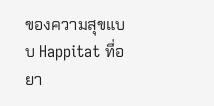ของความสุขแบบ Happitat ที่อยา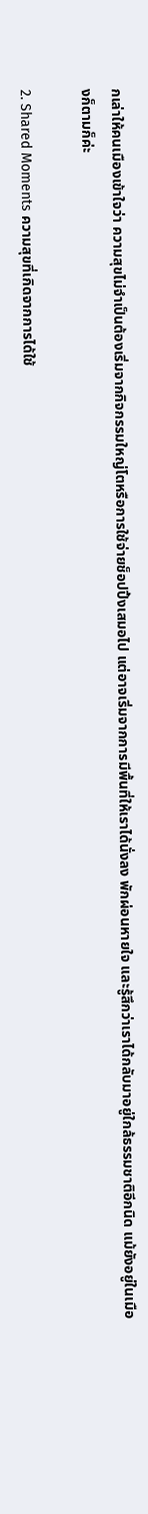กเล่าให้คนเมืองเข้าใจว่า ความสุขไม่จำเป็นต้องเริ่มจากกิจกรรมใหญ่โตหรือการใช้จ่ายช็อปปิ้งเสมอไป แต่อาจเริ่มจากการมีพื้นที่ให้เราได้นั่งลง พักผ่อนหายใจ และรู้สึกว่าเราได้กลับมาอยู่ใกล้ธรรมชาติอีกนิด แม้ยังอยู่ในเมืองก็ตามก็ค่ะ

2. Shared Moments ความสุขที่เกิดจากการได้ใช้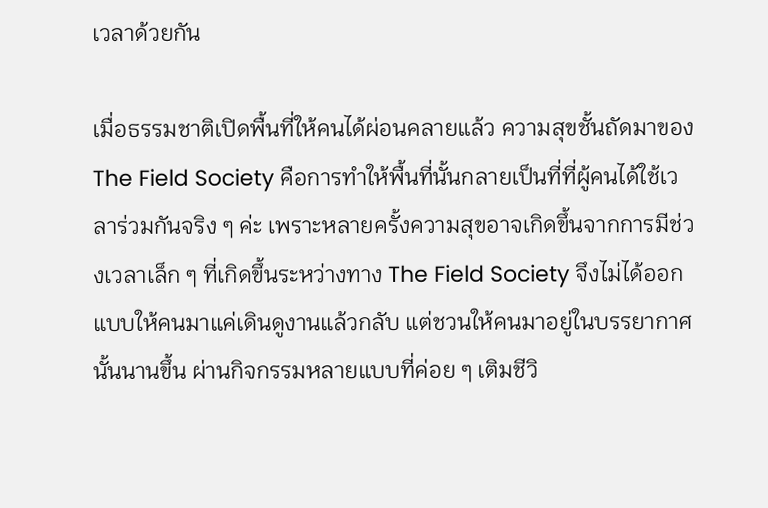เวลาด้วยกัน

เมื่อธรรมชาติเปิดพื้นที่ให้คนได้ผ่อนคลายแล้ว ความสุขชั้นถัดมาของ The Field Society คือการทำให้พื้นที่นั้นกลายเป็นที่ที่ผู้คนได้ใช้เวลาร่วมกันจริง ๆ ค่ะ เพราะหลายครั้งความสุขอาจเกิดขึ้นจากการมีช่วงเวลาเล็ก ๆ ที่เกิดขึ้นระหว่างทาง The Field Society จึงไม่ได้ออกแบบให้คนมาแค่เดินดูงานแล้วกลับ แต่ชวนให้คนมาอยู่ในบรรยากาศนั้นนานขึ้น ผ่านกิจกรรมหลายแบบที่ค่อย ๆ เติมชีวิ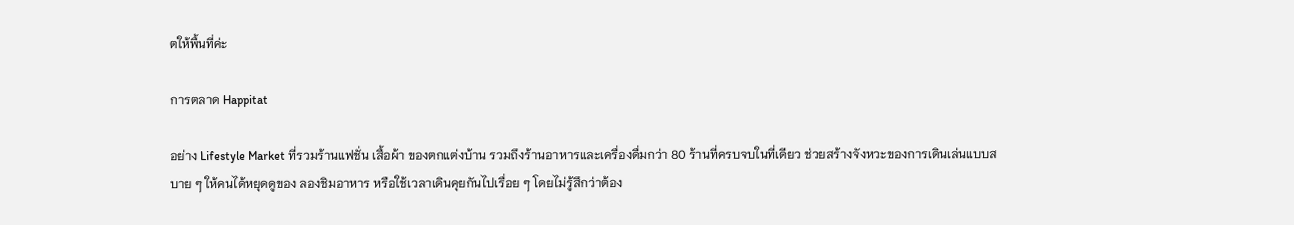ตให้พื้นที่ค่ะ

การตลาด Happitat

อย่าง Lifestyle Market ที่รวมร้านแฟชั่น เสื้อผ้า ของตกแต่งบ้าน รวมถึงร้านอาหารและเครื่องดื่มกว่า 80 ร้านที่ครบจบในที่เดียว ช่วยสร้างจังหวะของการเดินเล่นแบบสบาย ๆ ให้คนได้หยุดดูของ ลองชิมอาหาร หรือใช้เวลาเดินคุยกันไปเรื่อย ๆ โดยไม่รู้สึกว่าต้อง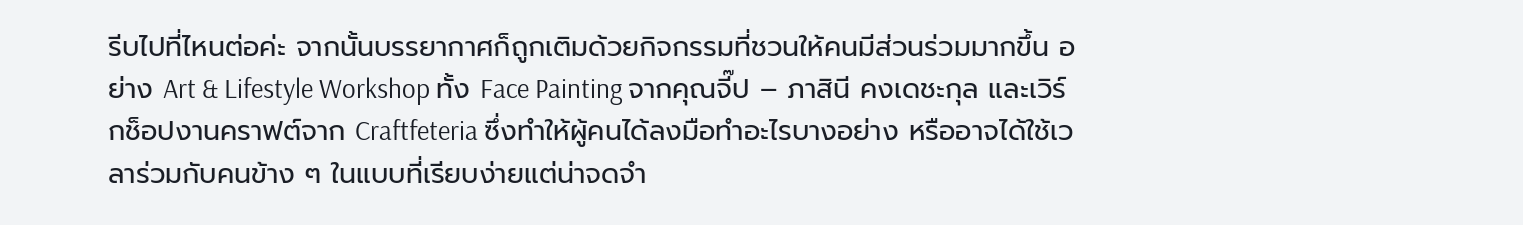รีบไปที่ไหนต่อค่ะ จากนั้นบรรยากาศก็ถูกเติมด้วยกิจกรรมที่ชวนให้คนมีส่วนร่วมมากขึ้น อย่าง Art & Lifestyle Workshop ทั้ง Face Painting จากคุณจี๊ป – ภาสินี คงเดชะกุล และเวิร์กช็อปงานคราฟต์จาก Craftfeteria ซึ่งทำให้ผู้คนได้ลงมือทำอะไรบางอย่าง หรืออาจได้ใช้เวลาร่วมกับคนข้าง ๆ ในแบบที่เรียบง่ายแต่น่าจดจำ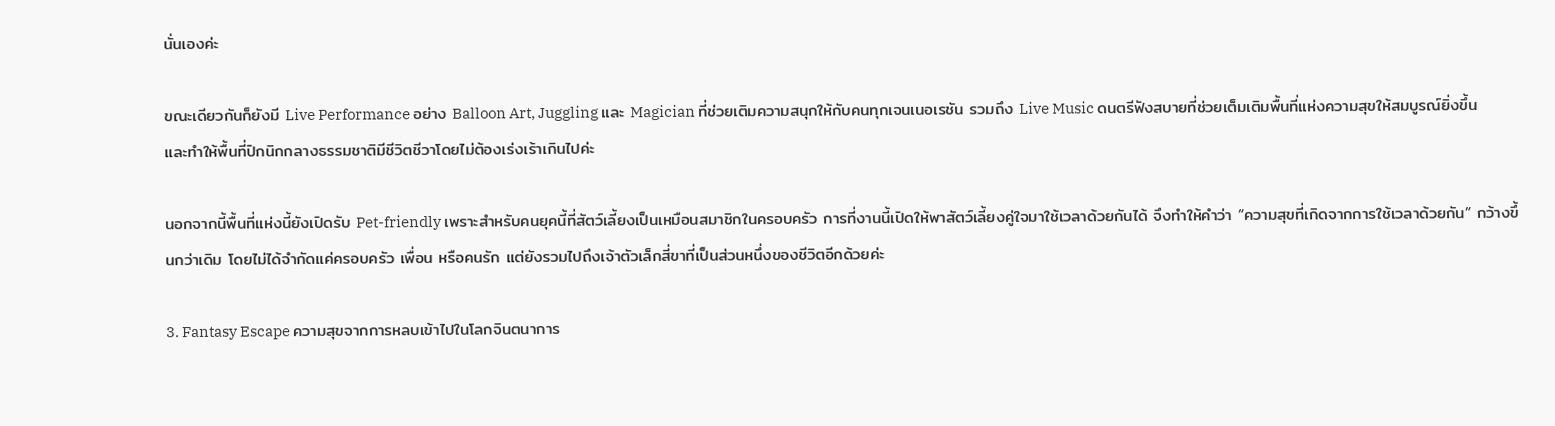นั่นเองค่ะ

ขณะเดียวกันก็ยังมี Live Performance อย่าง Balloon Art, Juggling และ Magician ที่ช่วยเติมความสนุกให้กับคนทุกเจนเนอเรชัน รวมถึง Live Music ดนตรีฟังสบายที่ช่วยเต็มเติมพื้นที่แห่งความสุขให้สมบูรณ์ยิ่งขึ้น และทำให้พื้นที่ปิกนิกกลางธรรมชาติมีชีวิตชีวาโดยไม่ต้องเร่งเร้าเกินไปค่ะ

นอกจากนี้พื้นที่แห่งนี้ยังเปิดรับ Pet-friendly เพราะสำหรับคนยุคนี้ที่สัตว์เลี้ยงเป็นเหมือนสมาชิกในครอบครัว การที่งานนี้เปิดให้พาสัตว์เลี้ยงคู่ใจมาใช้เวลาด้วยกันได้ จึงทำให้คำว่า “ความสุขที่เกิดจากการใช้เวลาด้วยกัน” กว้างขึ้นกว่าเดิม โดยไม่ได้จำกัดแค่ครอบครัว เพื่อน หรือคนรัก แต่ยังรวมไปถึงเจ้าตัวเล็กสี่ขาที่เป็นส่วนหนึ่งของชีวิตอีกด้วยค่ะ

3. Fantasy Escape ความสุขจากการหลบเข้าไปในโลกจินตนาการ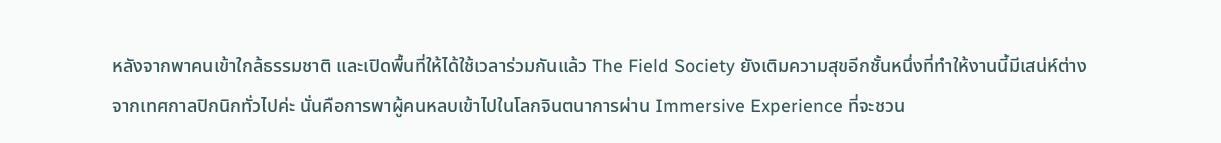หลังจากพาคนเข้าใกล้ธรรมชาติ และเปิดพื้นที่ให้ได้ใช้เวลาร่วมกันแล้ว The Field Society ยังเติมความสุขอีกชั้นหนึ่งที่ทำให้งานนี้มีเสน่ห์ต่างจากเทศกาลปิกนิกทั่วไปค่ะ นั่นคือการพาผู้คนหลบเข้าไปในโลกจินตนาการผ่าน Immersive Experience ที่จะชวน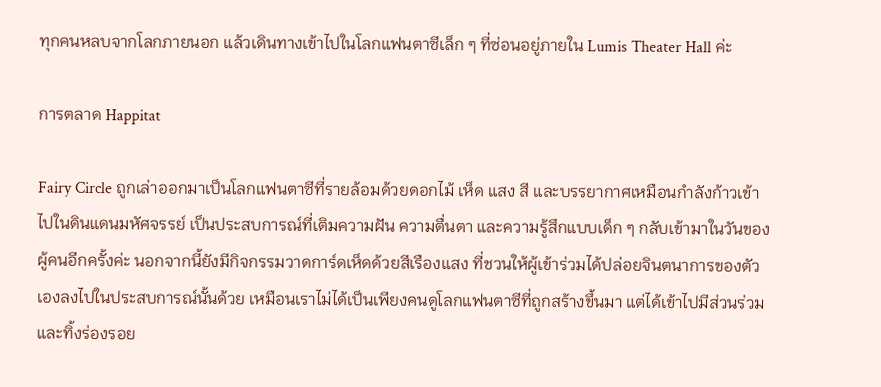ทุกคนหลบจากโลกภายนอก แล้วเดินทางเข้าไปในโลกแฟนตาซีเล็ก ๆ ที่ซ่อนอยู่ภายใน Lumis Theater Hall ค่ะ

การตลาด Happitat

Fairy Circle ถูกเล่าออกมาเป็นโลกแฟนตาซีที่รายล้อมด้วยดอกไม้ เห็ด แสง สี และบรรยากาศเหมือนกำลังก้าวเข้าไปในดินแดนมหัศจรรย์ เป็นประสบการณ์ที่เติมความฝัน ความตื่นตา และความรู้สึกแบบเด็ก ๆ กลับเข้ามาในวันของผู้คนอีกครั้งค่ะ นอกจากนี้ยังมีกิจกรรมวาดการ์ดเห็ดด้วยสีเรืองแสง ที่ชวนให้ผู้เข้าร่วมได้ปล่อยจินตนาการของตัวเองลงไปในประสบการณ์นั้นด้วย เหมือนเราไม่ได้เป็นเพียงคนดูโลกแฟนตาซีที่ถูกสร้างขึ้นมา แต่ได้เข้าไปมีส่วนร่วม และทิ้งร่องรอย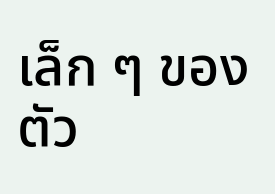เล็ก ๆ ของตัว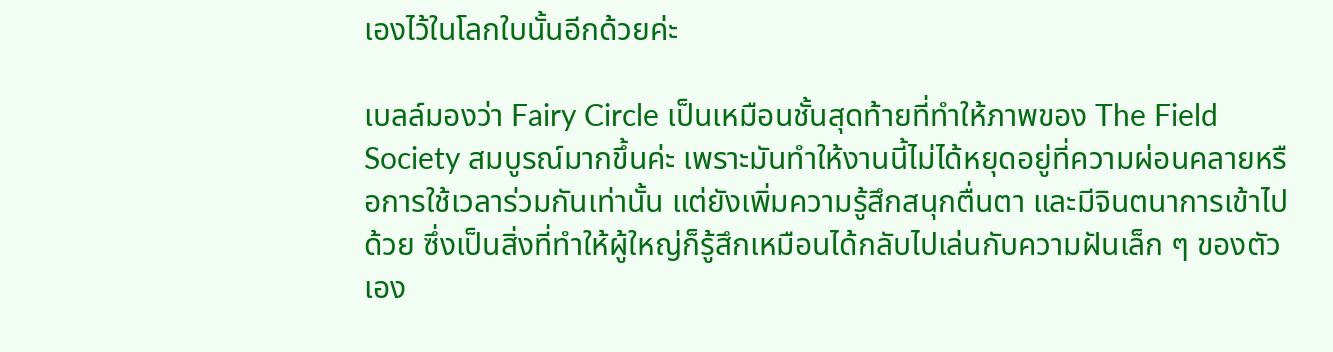เองไว้ในโลกใบนั้นอีกด้วยค่ะ

เบลล์มองว่า Fairy Circle เป็นเหมือนชั้นสุดท้ายที่ทำให้ภาพของ The Field Society สมบูรณ์มากขึ้นค่ะ เพราะมันทำให้งานนี้ไม่ได้หยุดอยู่ที่ความผ่อนคลายหรือการใช้เวลาร่วมกันเท่านั้น แต่ยังเพิ่มความรู้สึกสนุกตื่นตา และมีจินตนาการเข้าไปด้วย ซึ่งเป็นสิ่งที่ทำให้ผู้ใหญ่ก็รู้สึกเหมือนได้กลับไปเล่นกับความฝันเล็ก ๆ ของตัวเอง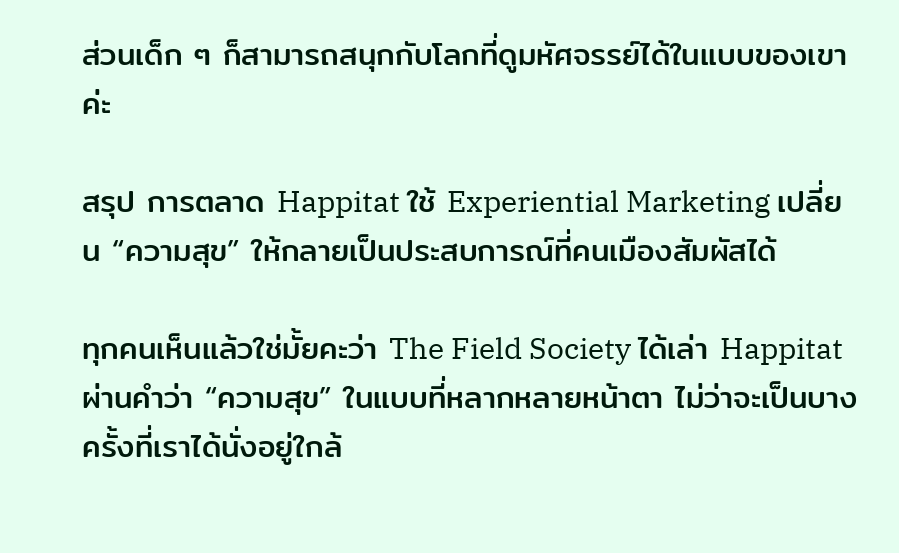ส่วนเด็ก ๆ ก็สามารถสนุกกับโลกที่ดูมหัศจรรย์ได้ในแบบของเขาค่ะ

สรุป การตลาด Happitat ใช้ Experiential Marketing เปลี่ยน “ความสุข” ให้กลายเป็นประสบการณ์ที่คนเมืองสัมผัสได้

ทุกคนเห็นแล้วใช่มั้ยคะว่า The Field Society ได้เล่า Happitat ผ่านคำว่า “ความสุข” ในแบบที่หลากหลายหน้าตา ไม่ว่าจะเป็นบางครั้งที่เราได้นั่งอยู่ใกล้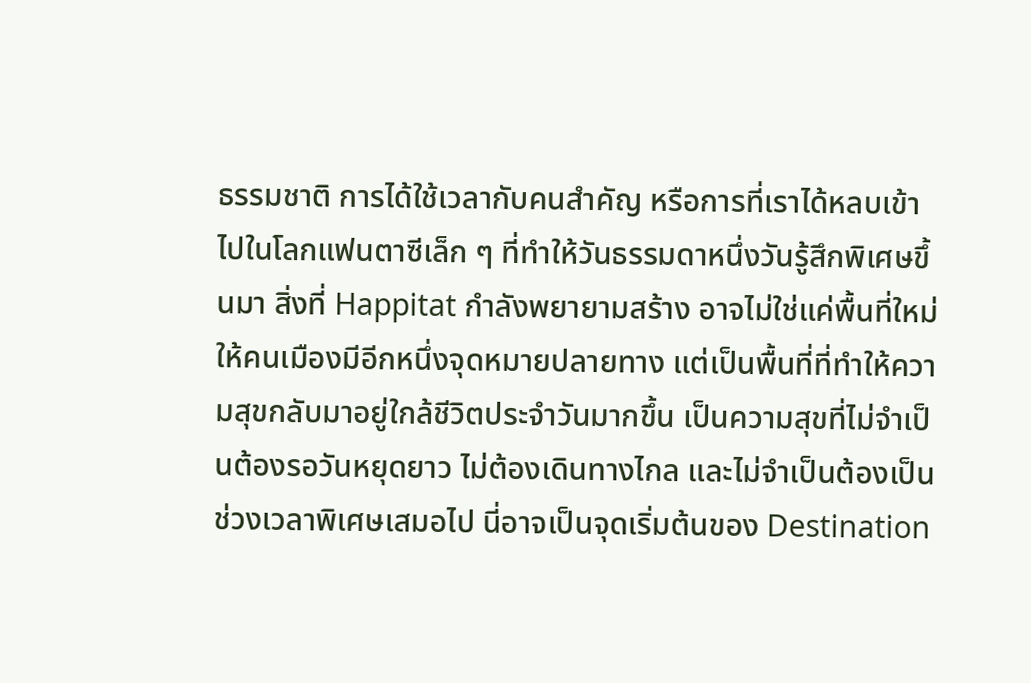ธรรมชาติ การได้ใช้เวลากับคนสำคัญ หรือการที่เราได้หลบเข้าไปในโลกแฟนตาซีเล็ก ๆ ที่ทำให้วันธรรมดาหนึ่งวันรู้สึกพิเศษขึ้นมา สิ่งที่ Happitat กำลังพยายามสร้าง อาจไม่ใช่แค่พื้นที่ใหม่ให้คนเมืองมีอีกหนึ่งจุดหมายปลายทาง แต่เป็นพื้นที่ที่ทำให้ความสุขกลับมาอยู่ใกล้ชีวิตประจำวันมากขึ้น เป็นความสุขที่ไม่จำเป็นต้องรอวันหยุดยาว ไม่ต้องเดินทางไกล และไม่จำเป็นต้องเป็นช่วงเวลาพิเศษเสมอไป นี่อาจเป็นจุดเริ่มต้นของ Destination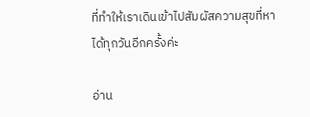ที่ทำให้เราเดินเข้าไปสัมผัสความสุขที่หาได้ทุกวันอีกครั้งค่ะ

อ่าน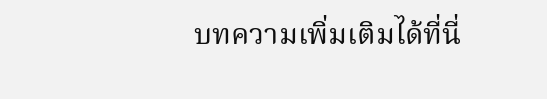บทความเพิ่มเติมได้ที่นี่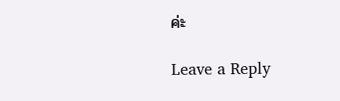ค่ะ

Leave a Reply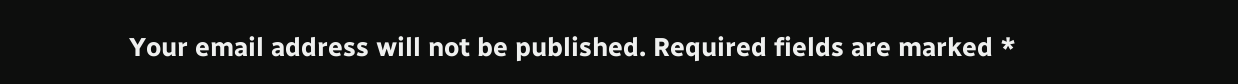Your email address will not be published. Required fields are marked *